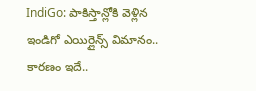IndiGo: పాకిస్తాన్లోకి వెళ్లిన ఇండిగో ఎయిర్లైన్స్ విమానం.. కారణం ఇదే..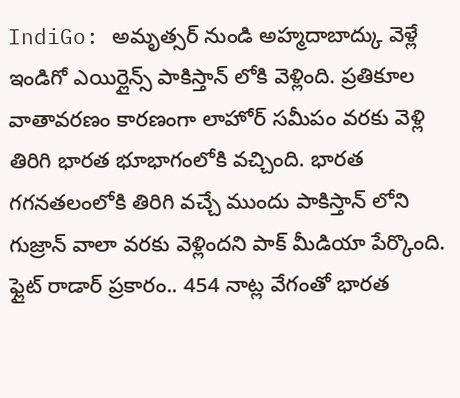IndiGo: అమృత్సర్ నుండి అహ్మదాబాద్కు వెళ్లే ఇండిగో ఎయిర్లైన్స్ పాకిస్తాన్ లోకి వెళ్లింది. ప్రతికూల వాతావరణం కారణంగా లాహోర్ సమీపం వరకు వెళ్లి తిరిగి భారత భూభాగంలోకి వచ్చింది. భారత గగనతలంలోకి తిరిగి వచ్చే ముందు పాకిస్తాన్ లోని గుజ్రాన్ వాలా వరకు వెళ్లిందని పాక్ మీడియా పేర్కొంది. ఫ్లైట్ రాడార్ ప్రకారం.. 454 నాట్ల వేగంతో భారత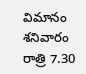విమానం శనివారం రాత్రి 7.30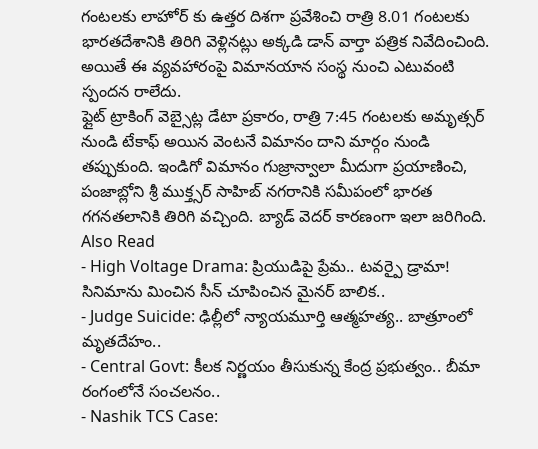గంటలకు లాహోర్ కు ఉత్తర దిశగా ప్రవేశించి రాత్రి 8.01 గంటలకు భారతదేశానికి తిరిగి వెళ్లినట్లు అక్కడి డాన్ వార్తా పత్రిక నివేదించింది. అయితే ఈ వ్యవహారంపై విమానయాన సంస్థ నుంచి ఎటువంటి స్పందన రాలేదు.
ఫ్లైట్ ట్రాకింగ్ వెబ్సైట్ల డేటా ప్రకారం, రాత్రి 7:45 గంటలకు అమృత్సర్ నుండి టేకాఫ్ అయిన వెంటనే విమానం దాని మార్గం నుండి తప్పుకుంది. ఇండిగో విమానం గుజ్రాన్వాలా మీదుగా ప్రయాణించి, పంజాబ్లోని శ్రీ ముక్త్సర్ సాహిబ్ నగరానికి సమీపంలో భారత గగనతలానికి తిరిగి వచ్చింది. బ్యాడ్ వెదర్ కారణంగా ఇలా జరిగింది.
Also Read
- High Voltage Drama: ప్రియుడిపై ప్రేమ.. టవర్పై డ్రామా! సినిమాను మించిన సీన్ చూపించిన మైనర్ బాలిక..
- Judge Suicide: ఢిల్లీలో న్యాయమూర్తి ఆత్మహత్య.. బాత్రూంలో మృతదేహం..
- Central Govt: కీలక నిర్ణయం తీసుకున్న కేంద్ర ప్రభుత్వం.. బీమా రంగంలోనే సంచలనం..
- Nashik TCS Case: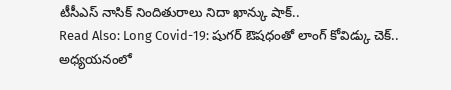టీసీఎస్ నాసిక్ నిందితురాలు నిదా ఖాన్కు షాక్..
Read Also: Long Covid-19: షుగర్ ఔషధంతో లాంగ్ కోవిడ్కు చెక్.. అధ్యయనంలో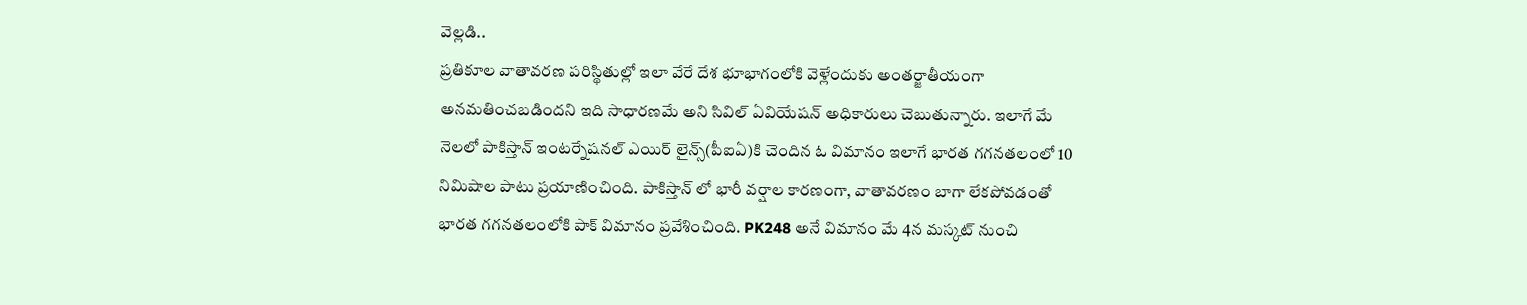వెల్లడి..
ప్రతికూల వాతావరణ పరిస్థితుల్లో ఇలా వేరే దేశ భూభాగంలోకి వెళ్లేందుకు అంతర్జాతీయంగా అనమతించబడిందని ఇది సాధారణమే అని సివిల్ ఏవియేషన్ అధికారులు చెబుతున్నారు. ఇలాగే మే నెలలో పాకిస్తాన్ ఇంటర్నేషనల్ ఎయిర్ లైన్స్(పీఐఏ)కి చెందిన ఓ విమానం ఇలాగే భారత గగనతలంలో 10 నిమిషాల పాటు ప్రయాణించింది. పాకిస్తాన్ లో భారీ వర్షాల కారణంగా, వాతావరణం బాగా లేకపోవడంతో భారత గగనతలంలోకి పాక్ విమానం ప్రవేశించింది. PK248 అనే విమానం మే 4న మస్కట్ నుంచి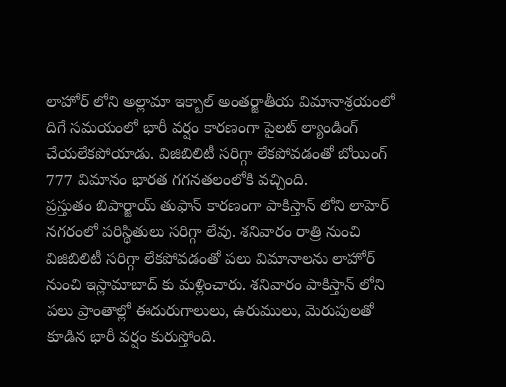లాహోర్ లోని అల్లామా ఇక్బాల్ అంతర్జాతీయ విమానాశ్రయంలో దిగే సమయంలో భారీ వర్షం కారణంగా పైలట్ ల్యాండింగ్ చేయలేకపోయాడు. విజిబిలిటీ సరిగ్గా లేకపోవడంతో బోయింగ్ 777 విమానం భారత గగనతలంలోకి వచ్చింది.
ప్రస్తుతం బిపార్జాయ్ తుఫాన్ కారణంగా పాకిస్తాన్ లోని లాహెర్ నగరంలో పరిస్థితులు సరిగ్గా లేవు. శనివారం రాత్రి నుంచి విజిబిలిటీ సరిగ్గా లేకపోవడంతో పలు విమానాలను లాహోర్ నుంచి ఇస్లామాబాద్ కు మళ్లించారు. శనివారం పాకిస్తాన్ లోని పలు ప్రాంతాల్లో ఈదురుగాలులు, ఉరుములు, మెరుపులతో కూడిన భారీ వర్షం కురుస్తోంది.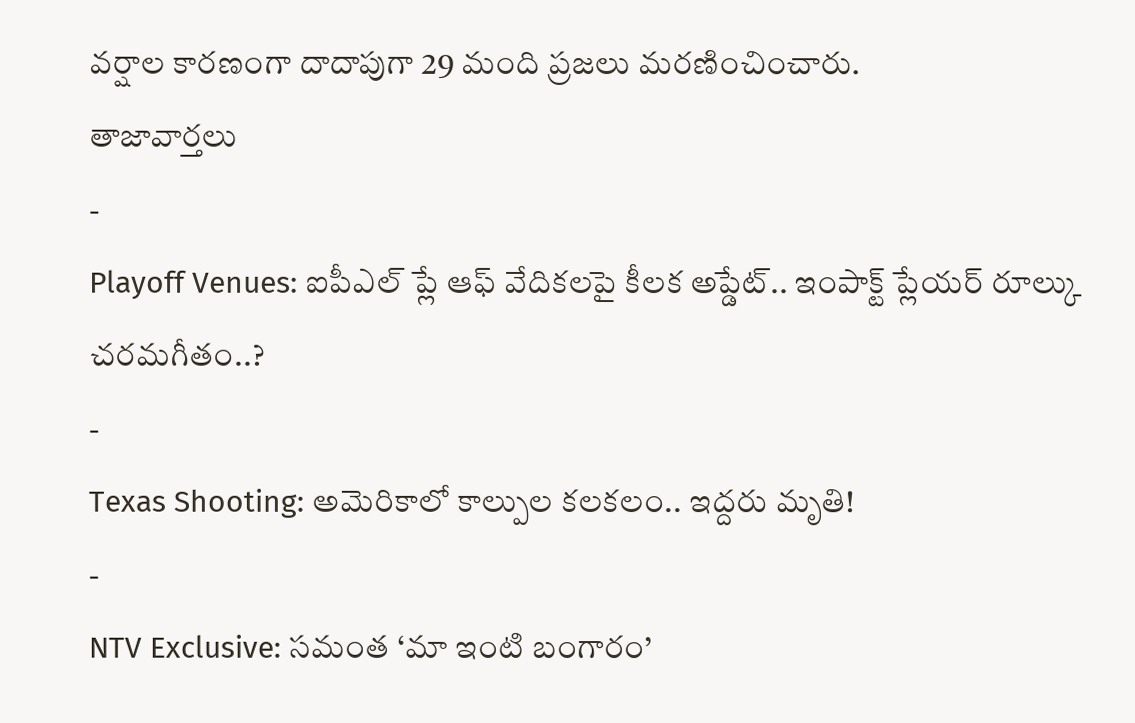వర్షాల కారణంగా దాదాపుగా 29 మంది ప్రజలు మరణించించారు.
తాజావార్తలు
-
Playoff Venues: ఐపీఎల్ ప్లే ఆఫ్ వేదికలపై కీలక అప్డేట్.. ఇంపాక్ట్ ప్లేయర్ రూల్కు చరమగీతం..?
-
Texas Shooting: అమెరికాలో కాల్పుల కలకలం.. ఇద్దరు మృతి!
-
NTV Exclusive: సమంత ‘మా ఇంటి బంగారం’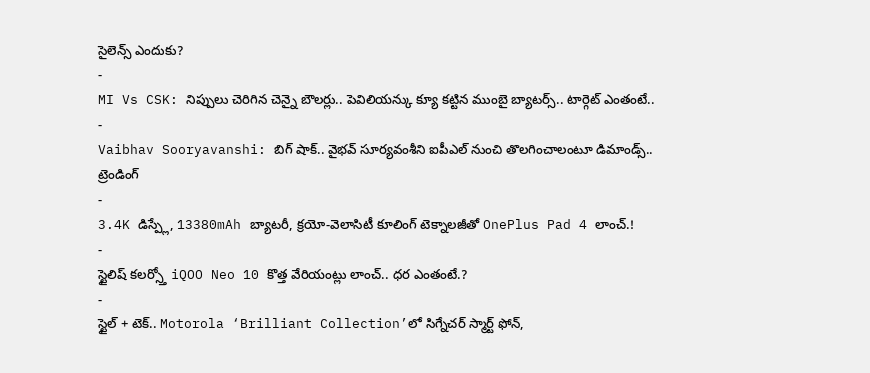సైలెన్స్ ఎందుకు?
-
MI Vs CSK: నిప్పులు చెరిగిన చెన్నై బౌలర్లు.. పెవిలియన్కు క్యూ కట్టిన ముంబై బ్యాటర్స్.. టార్గెట్ ఎంతంటే..
-
Vaibhav Sooryavanshi: బిగ్ షాక్.. వైభవ్ సూర్యవంశీని ఐపీఎల్ నుంచి తొలగించాలంటూ డిమాండ్స్..
ట్రెండింగ్
-
3.4K డిస్ప్లే, 13380mAh బ్యాటరీ, క్రయో-వెలాసిటీ కూలింగ్ టెక్నాలజీతో OnePlus Pad 4 లాంచ్.!
-
స్టైలిష్ కలర్స్తో iQOO Neo 10 కొత్త వేరియంట్లు లాంచ్.. ధర ఎంతంటే.?
-
స్టైల్ + టెక్.. Motorola ‘Brilliant Collection’లో సిగ్నేచర్ స్మార్ట్ ఫోన్,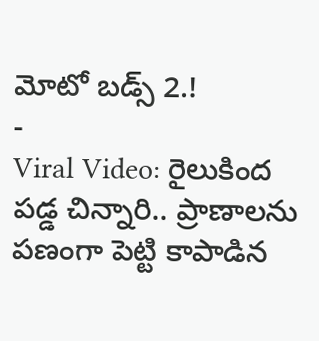మోటో బడ్స్ 2.!
-
Viral Video: రైలుకింద పడ్డ చిన్నారి.. ప్రాణాలను పణంగా పెట్టి కాపాడిన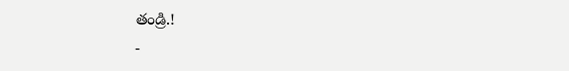తండ్రి.!
-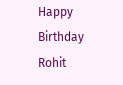Happy Birthday Rohit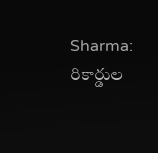Sharma: రికార్డుల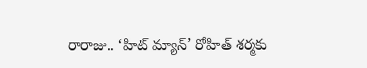రారాజు.. ‘హిట్ మ్యాన్’ రోహిత్ శర్మకు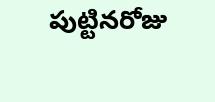పుట్టినరోజు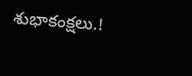శుభాకంక్షలు.!